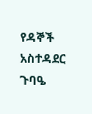የዳኞች አስተዳደር ጉባዔ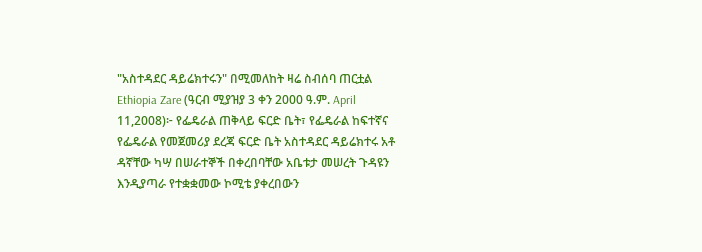"አስተዳደር ዳይሬክተሩን" በሚመለከት ዛሬ ስብሰባ ጠርቷል
Ethiopia Zare (ዓርብ ሚያዝያ 3 ቀን 2000 ዓ.ም. April 11,2008)፦ የፌዴራል ጠቅላይ ፍርድ ቤት፣ የፌዴራል ከፍተኛና የፌዴራል የመጀመሪያ ደረጃ ፍርድ ቤት አስተዳደር ዳይሬክተሩ አቶ ዳኛቸው ካሣ በሠራተኞች በቀረበባቸው አቤቱታ መሠረት ጉዳዩን እንዲያጣራ የተቋቋመው ኮሚቴ ያቀረበውን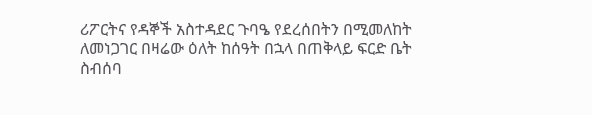ሪፖርትና የዳኞች አስተዳደር ጉባዔ የደረሰበትን በሚመለከት ለመነጋገር በዛሬው ዕለት ከሰዓት በኋላ በጠቅላይ ፍርድ ቤት ስብሰባ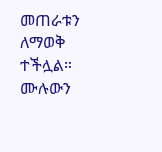መጠራቱን ለማወቅ ተችሏል።
ሙሉውን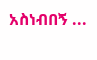አስነብበኝ ...